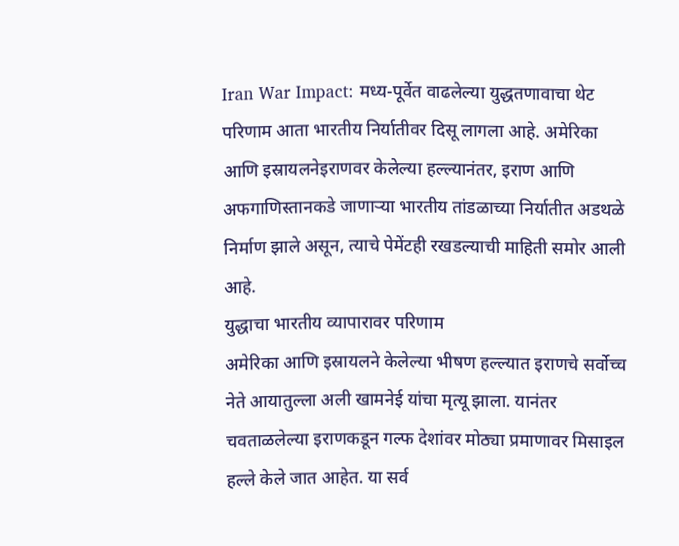Iran War Impact: मध्य-पूर्वेत वाढलेल्या युद्धतणावाचा थेट परिणाम आता भारतीय निर्यातीवर दिसू लागला आहे. अमेरिका आणि इस्रायलनेइराणवर केलेल्या हल्ल्यानंतर, इराण आणि अफगाणिस्तानकडे जाणाऱ्या भारतीय तांडळाच्या निर्यातीत अडथळे निर्माण झाले असून, त्याचे पेमेंटही रखडल्याची माहिती समोर आली आहे.
युद्धाचा भारतीय व्यापारावर परिणाम
अमेरिका आणि इस्रायलने केलेल्या भीषण हल्ल्यात इराणचे सर्वोच्च नेते आयातुल्ला अली खामनेई यांचा मृत्यू झाला. यानंतर चवताळलेल्या इराणकडून गल्फ देशांवर मोठ्या प्रमाणावर मिसाइल हल्ले केले जात आहेत. या सर्व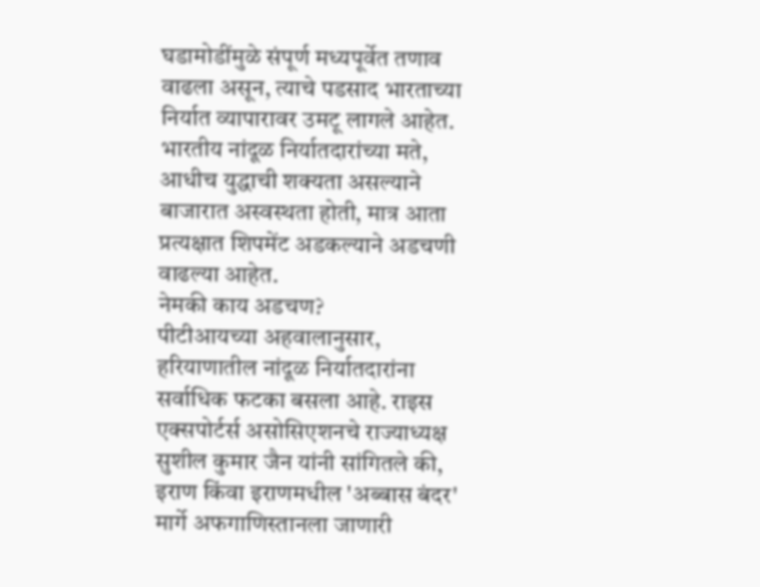घडामोडींमुळे संपूर्ण मध्यपूर्वेत तणाव वाढला असून, त्याचे पडसाद भारताच्या निर्यात व्यापारावर उमटू लागले आहेत. भारतीय नांदूळ निर्यातदारांच्या मते, आधीच युद्धाची शक्यता असल्याने बाजारात अस्वस्थता होती, मात्र आता प्रत्यक्षात शिपमेंट अडकल्याने अडचणी वाढल्या आहेत.
नेमकी काय अडचण?
पीटीआयच्या अहवालानुसार, हरियाणातील नांदूळ निर्यातदारांना सर्वाधिक फटका बसला आहे. राइस एक्सपोर्टर्स असोसिएशनचे राज्याध्यक्ष सुशील कुमार जैन यांनी सांगितले की, इराण किंवा इराणमधील 'अब्बास बंदर' मार्गे अफगाणिस्तानला जाणारी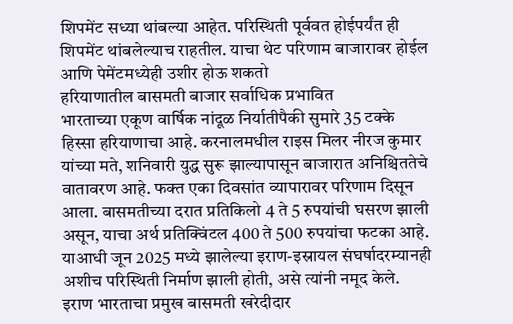शिपमेंट सध्या थांबल्या आहेत. परिस्थिती पूर्ववत होईपर्यंत ही शिपमेंट थांबलेल्याच राहतील. याचा थेट परिणाम बाजारावर होईल आणि पेमेंटमध्येही उशीर होऊ शकतो
हरियाणातील बासमती बाजार सर्वाधिक प्रभावित
भारताच्या एकूण वार्षिक नांदूळ निर्यातीपैकी सुमारे 35 टक्के हिस्सा हरियाणाचा आहे. करनालमधील राइस मिलर नीरज कुमार यांच्या मते, शनिवारी युद्ध सुरू झाल्यापासून बाजारात अनिश्चिततेचे वातावरण आहे. फक्त एका दिवसांत व्यापारावर परिणाम दिसून आला. बासमतीच्या दरात प्रतिकिलो 4 ते 5 रुपयांची घसरण झाली असून, याचा अर्थ प्रतिक्विंटल 400 ते 500 रुपयांचा फटका आहे. याआधी जून 2025 मध्ये झालेल्या इराण-इस्रायल संघर्षादरम्यानही अशीच परिस्थिती निर्माण झाली होती, असे त्यांनी नमूद केले.
इराण भारताचा प्रमुख बासमती खरेदीदार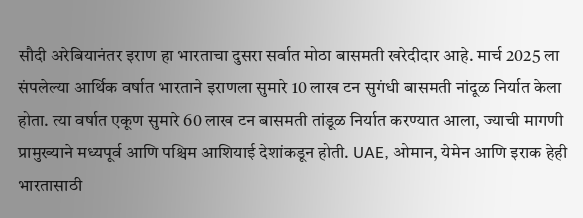सौदी अरेबियानंतर इराण हा भारताचा दुसरा सर्वात मोठा बासमती खरेदीदार आहे. मार्च 2025 ला संपलेल्या आर्थिक वर्षात भारताने इराणला सुमारे 10 लाख टन सुगंधी बासमती नांदूळ निर्यात केला होता. त्या वर्षात एकूण सुमारे 60 लाख टन बासमती तांडूळ निर्यात करण्यात आला, ज्याची मागणी प्रामुख्याने मध्यपूर्व आणि पश्चिम आशियाई देशांकडून होती. UAE, ओमान, येमेन आणि इराक हेही भारतासाठी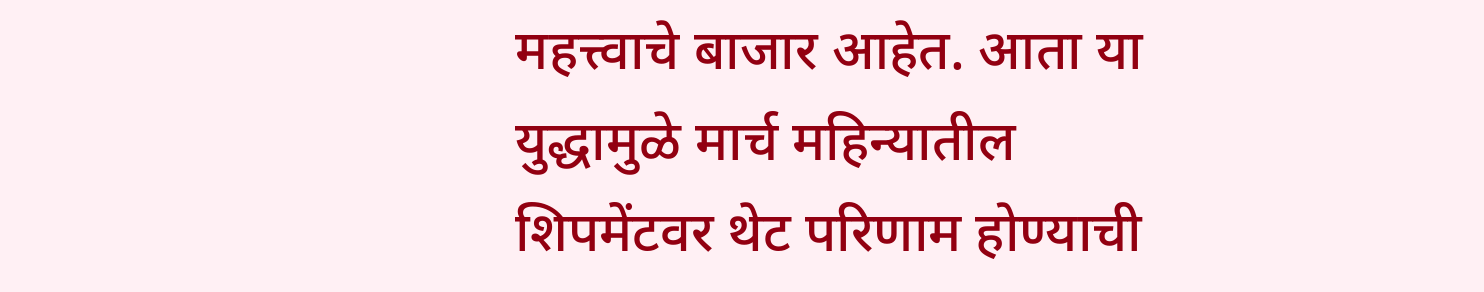महत्त्वाचे बाजार आहेत. आता या युद्धामुळे मार्च महिन्यातील शिपमेंटवर थेट परिणाम होण्याची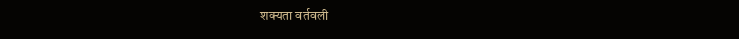शक्यता वर्तवली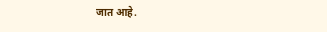जात आहे.